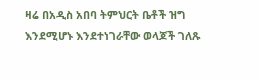ዛሬ በአዲስ አበባ ትምህርት ቤቶች ዝግ እንደሚሆኑ እንደተነገራቸው ወላጆች ገለጹ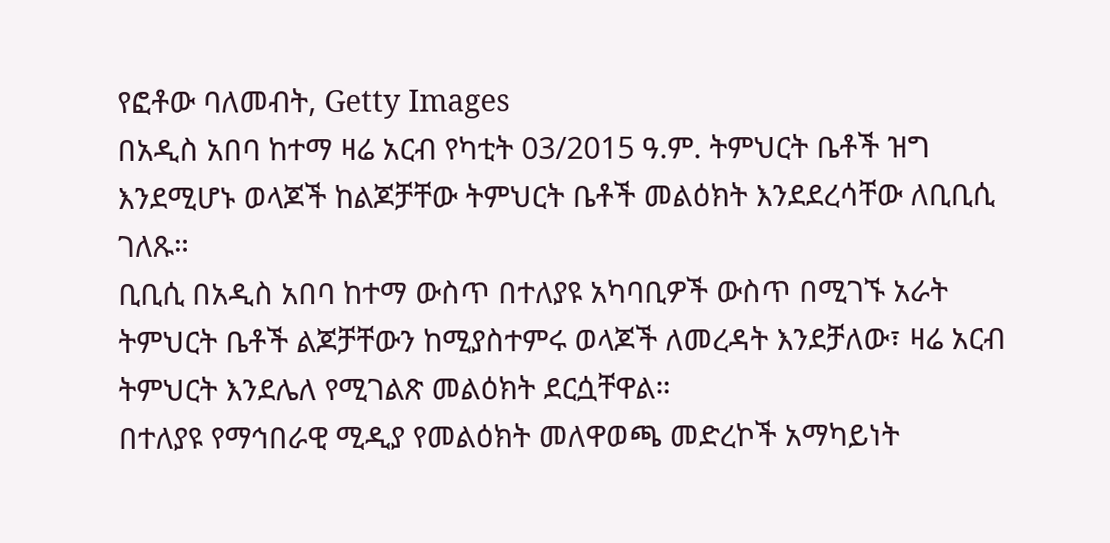የፎቶው ባለመብት, Getty Images
በአዲስ አበባ ከተማ ዛሬ አርብ የካቲት 03/2015 ዓ.ም. ትምህርት ቤቶች ዝግ እንደሚሆኑ ወላጆች ከልጆቻቸው ትምህርት ቤቶች መልዕክት እንደደረሳቸው ለቢቢሲ ገለጹ።
ቢቢሲ በአዲስ አበባ ከተማ ውስጥ በተለያዩ አካባቢዎች ውስጥ በሚገኙ አራት ትምህርት ቤቶች ልጆቻቸውን ከሚያስተምሩ ወላጆች ለመረዳት እንደቻለው፣ ዛሬ አርብ ትምህርት እንደሌለ የሚገልጽ መልዕክት ደርሷቸዋል።
በተለያዩ የማኅበራዊ ሚዲያ የመልዕክት መለዋወጫ መድረኮች አማካይነት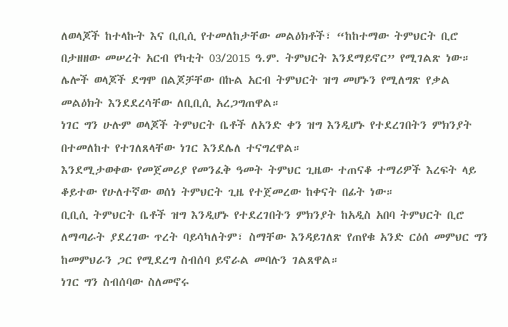ለወላጆች ከተላኩት እና ቢቢሲ የተመለከታቸው መልዕክቶች፣ “ከከተማው ትምህርት ቢሮ በታዘዘው መሠረት አርብ የካቲት 03/2015 ዓ.ም. ትምህርት እንደማይኖር” የሚገልጽ ነው።
ሌሎች ወላጆች ደግሞ በልጆቻቸው በኩል አርብ ትምህርት ዝግ መሆኑን የሚለግጽ የቃል መልዕክት እንደደረሳቸው ለቢቢሲ አረጋግጠዋል።
ነገር ግን ሁሉም ወላጆች ትምህርት ቤቶች ለአንድ ቀን ዝግ እንዲሆኑ የተደረገበትን ምክንያት በተመለከተ የተገለጸላቸው ነገር እንደሌለ ተናግረዋል።
እንደሚታወቀው የመጀመሪያ የመንፈቅ ዓመት ትምህር ጊዜው ተጠናቆ ተማሪዎች እረፍት ላይ ቆይተው የሁለተኛው ወሰነ ትምህርት ጊዜ የተጀመረው ከቀናት በፊት ነው።
ቢቢሲ ትምህርት ቤቶች ዝግ እንዲሆኑ የተደረገበትን ምክንያት ከአዲስ አበባ ትምህርት ቢሮ ለማጣራት ያደረገው ጥረት ባይሳካለትም፣ ስማቸው እንዳይገለጽ የጠየቁ አንድ ርዕሰ መምህር ግን ከመምህራን ጋር የሚደረግ ስብሰባ ይኖራል መባሉን ገልጸዋል።
ነገር ግን ስብሰባው ስለመኖሩ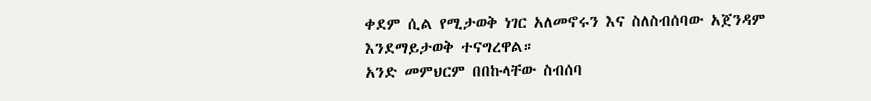ቀደም ሲል የሚታወቅ ነገር አለመኖሩን እና ስለስብሰባው አጀንዳም እንደማይታወቅ ተናግረዋል።
አንድ መምህርም በበኩላቸው ስብሰባ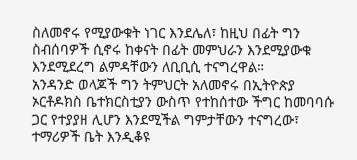ስለመኖሩ የሚያውቁት ነገር እንደሌለ፣ ከዚህ በፊት ግን ስብሰባዎች ሲኖሩ ከቀናት በፊት መምህራን እንደሚያውቁ እንደሚደረግ ልምዳቸውን ለቢቢሲ ተናግረዋል።
አንዳንድ ወላጆች ግን ትምህርት አለመኖሩ በኢትዮጵያ ኦርቶዶክስ ቤተክርስቲያን ውስጥ የተከሰተው ችግር ከመባባሱ ጋር የተያያዘ ሊሆን እንደሚችል ግምታቸውን ተናግረው፣ ተማሪዎች ቤት እንዲቆዩ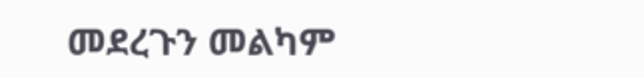መደረጉን መልካም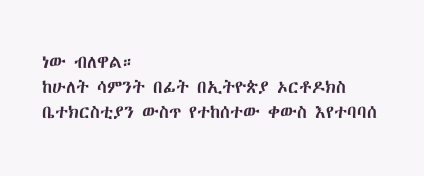ነው ብለዋል።
ከሁለት ሳምንት በፊት በኢትዮጵያ ኦርቶዶክስ ቤተክርስቲያን ውስጥ የተከሰተው ቀውስ እየተባባሰ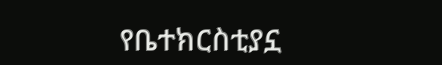የቤተክርስቲያኗ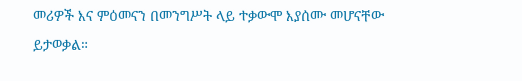መሪዎች እና ምዕመናን በመንግሥት ላይ ተቃውሞ እያሰሙ መሆናቸው ይታወቃል።